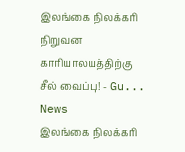இலங்கை நிலக்கரி நிறுவன காரியாலயத்திற்கு சீல் வைப்பு! - Gu...
News
இலங்கை நிலக்கரி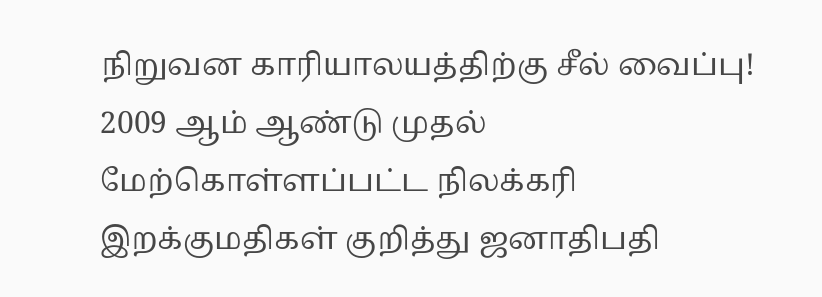நிறுவன காரியாலயத்திற்கு சீல் வைப்பு!
2009 ஆம் ஆண்டு முதல் மேற்கொள்ளப்பட்ட நிலக்கரி இறக்குமதிகள் குறித்து ஜனாதிபதி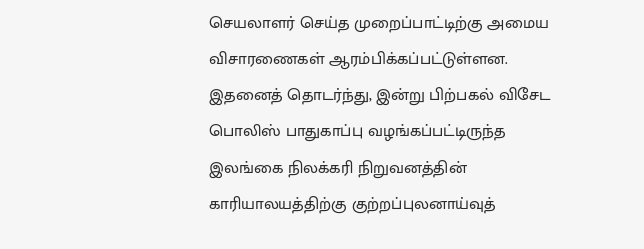செயலாளர் செய்த முறைப்பாட்டிற்கு அமைய விசாரணைகள் ஆரம்பிக்கப்பட்டுள்ளன.
இதனைத் தொடர்ந்து, இன்று பிற்பகல் விசேட பொலிஸ் பாதுகாப்பு வழங்கப்பட்டிருந்த இலங்கை நிலக்கரி நிறுவனத்தின் காரியாலயத்திற்கு குற்றப்புலனாய்வுத்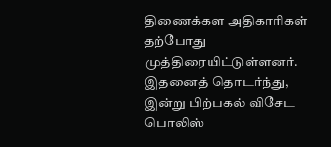திணைக்கள அதிகாரிகள் தற்போது முத்திரையிட்டுள்ளனர்.
இதனைத் தொடர்ந்து, இன்று பிற்பகல் விசேட பொலிஸ்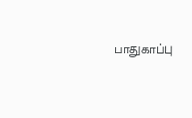பாதுகாப்பு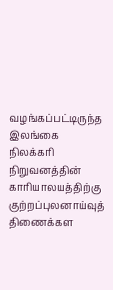வழங்கப்பட்டிருந்த இலங்கை நிலக்கரி நிறுவனத்தின் காரியாலயத்திற்கு குற்றப்புலனாய்வுத் திணைக்கள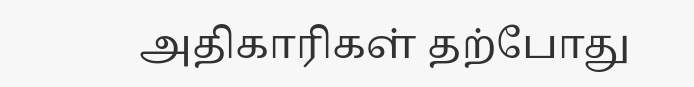அதிகாரிகள் தற்போது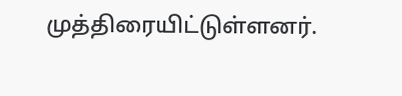முத்திரையிட்டுள்ளனர்.